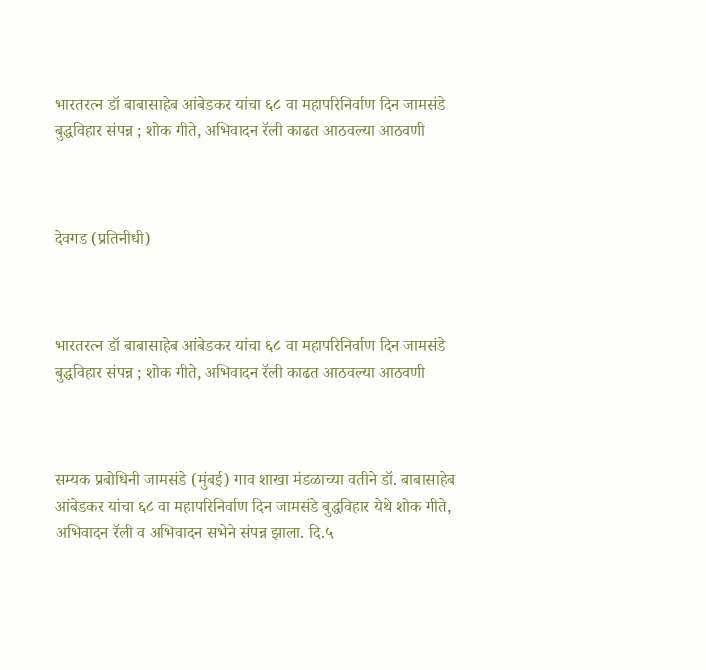भारतरत्न डॉ बाबासाहेब आंबेडकर यांचा ६८ वा महापरिनिर्वाण दिन जामसंडे बुद्धविहार संपन्न ; शोक गीते, अभिवादन रॅली काढत आठवल्या आठवणी



देवगड (प्रतिनीधी)



भारतरत्न डॉ बाबासाहेब आंबेडकर यांचा ६८ वा महापरिनिर्वाण दिन जामसंडे बुद्धविहार संपन्न ; शोक गीते, अभिवादन रॅली काढत आठवल्या आठवणी



सम्यक प्रबोधिनी जामसंडे (मुंबई) गाव शाखा मंडळाच्या वतीने डॉ. बाबासाहेब आंबेडकर यांचा ६८ वा महापरिनिर्वाण दिन जामसंडे बुद्धविहार येथे शोक गीते, अभिवादन रॅली व अभिवादन सभेने संपन्न झाला. दि.५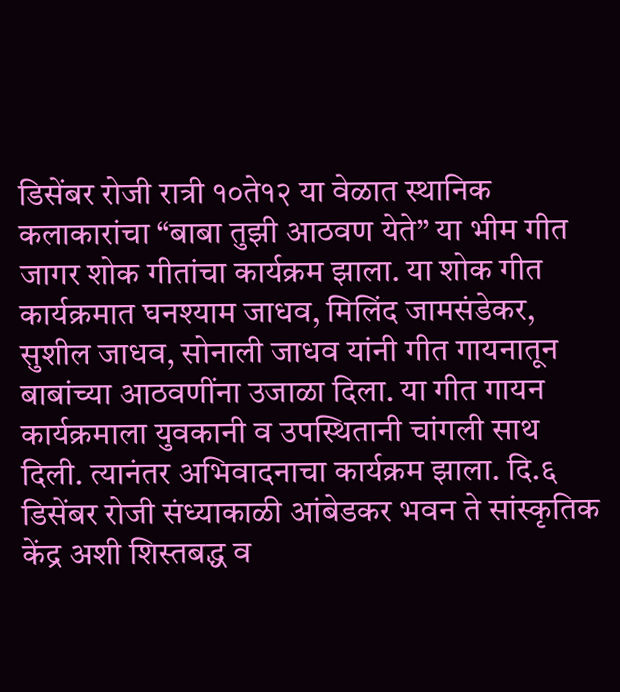डिसेंबर रोजी रात्री १०ते१२ या वेळात स्थानिक कलाकारांचा “बाबा तुझी आठवण येते” या भीम गीत जागर शोक गीतांचा कार्यक्रम झाला. या शोक गीत कार्यक्रमात घनश्याम जाधव, मिलिंद जामसंडेकर, सुशील जाधव, सोनाली जाधव यांनी गीत गायनातून बाबांच्या आठवणींना उजाळा दिला. या गीत गायन कार्यक्रमाला युवकानी व उपस्थितानी चांगली साथ दिली. त्यानंतर अभिवादनाचा कार्यक्रम झाला. दि.६ डिसेंबर रोजी संध्याकाळी आंबेडकर भवन ते सांस्कृतिक केंद्र अशी शिस्तबद्ध व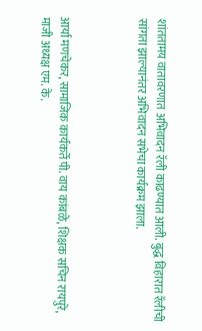शांततामय वातावरणात अभिवादन रॅली काढण्यात आली. बुद्ध विहारात रॅलीची सांगता झाल्यानंतर अभिवादन सभेचा कार्यक्रम झाला.



आर्या मणचेकर, सामाजिक कार्यकर्ते पी. वाय कांबळे, शिक्षक सचिन रायपुरे, माजी अध्यक्ष एम. के.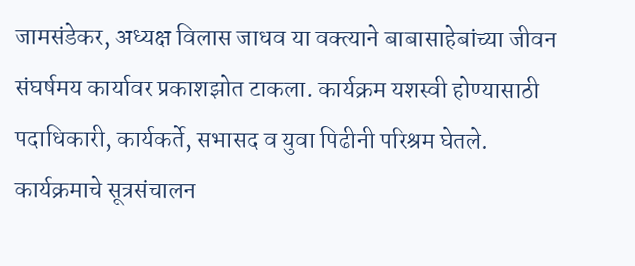जामसंडेकर, अध्यक्ष विलास जाधव या वक्त्याने बाबासाहेबांच्या जीवन संघर्षमय कार्यावर प्रकाशझोत टाकला. कार्यक्रम यशस्वी होण्यासाठी पदाधिकारी, कार्यकर्ते, सभासद व युवा पिढीनी परिश्रम घेतले. कार्यक्रमाचे सूत्रसंचालन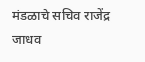मंडळाचे सचिव राजेंद्र जाधव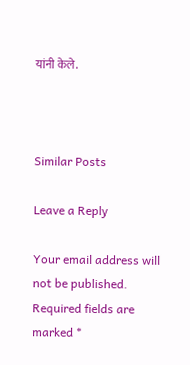यांनी केले.



Similar Posts

Leave a Reply

Your email address will not be published. Required fields are marked *